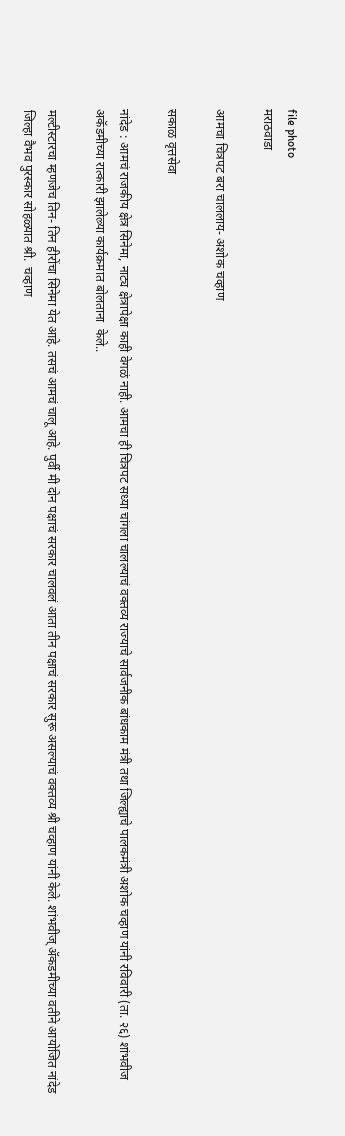file photo
मराठवाडा

आमचा चित्रपट बरा चाललाय- अशोक चव्हाण

सकाळ वृत्तसेवा

नांदेड : आमचं राजकीय क्षेत्र सिनेमा, नाट्य क्षेत्रापेक्षा काही वेगळं नाही. आमचा ही चित्रपट सध्या चांगला चालल्याचं वक्तव्य राज्याचे सार्वजनीक बांधकाम मंत्री तथा जिल्ह्याचे पालकमंत्री अशोक चव्हाण यांनी रविवारी (ता. २६) शांभवीज अकॅडमीच्या रात्कारी झालेल्र्या कार्यक्रमात बोलताना  केले..

मल्टीस्टारचा म्हणजेच तिन- तिन हीरोंचा सिनेमा येत आहे. तसचं आमचं चालू आहे. पुर्वी मी दोन पक्षाचं सरकार चालवलं आता तीन पक्षाचं सरकार सुरू असल्याचं वक्तव्य श्री चव्हाण यांनी केले. शांभवीज् ॲकडमीच्या वतीने आयोजित नांदेड जिल्हा वैभव पुरस्कार सोहळ्यात श्री.  चव्हाण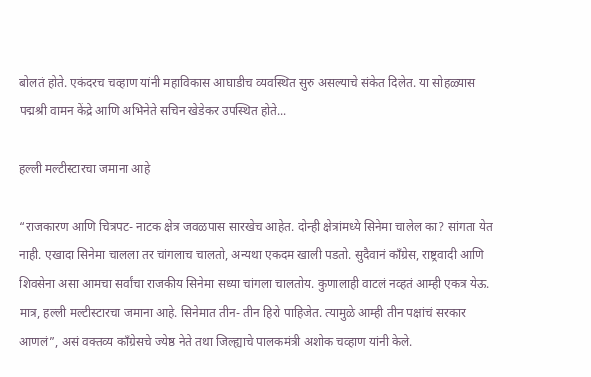बोलतं होते. एकंदरच चव्हाण यांनी महाविकास आघाडीच व्यवस्थित सुरु असल्याचे संकेत दिलेत. या सोहळ्यास पद्मश्री वामन केंद्रे आणि अभिनेते सचिन खेडेकर उपस्थित होते...

हल्ली मल्टीस्टारचा जमाना आहे

“राजकारण आणि चित्रपट- नाटक क्षेत्र जवळपास सारखेच आहेत. दोन्ही क्षेत्रांमध्ये सिनेमा चालेल का? सांगता येत नाही. एखादा सिनेमा चालला तर चांगलाच चालतो, अन्यथा एकदम खाली पडतो. सुदैवानं काँग्रेस, राष्ट्रवादी आणि शिवसेना असा आमचा सर्वांचा राजकीय सिनेमा सध्या चांगला चालतोय. कुणालाही वाटलं नव्हतं आम्ही एकत्र येऊ. मात्र, हल्ली मल्टीस्टारचा जमाना आहे. सिनेमात तीन- तीन हिरो पाहिजेत. त्यामुळे आम्ही तीन पक्षांचं सरकार आणलं”, असं वक्तव्य काँग्रेसचे ज्येष्ठ नेते तथा जिल्ह्याचे पालकमंत्री अशोक चव्हाण यांनी केले.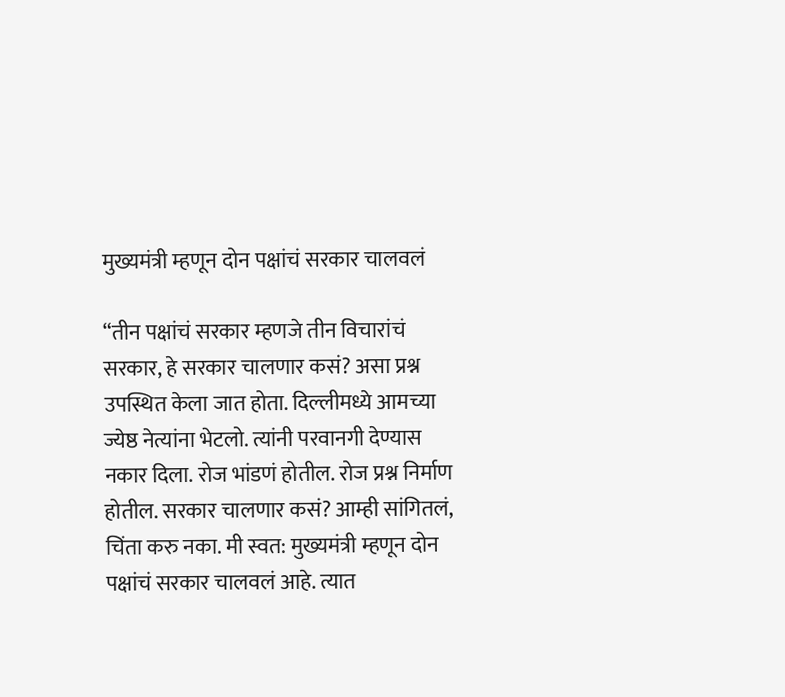मुख्यमंत्री म्हणून दोन पक्षांचं सरकार चालवलं

“तीन पक्षांचं सरकार म्हणजे तीन विचारांचं सरकार, हे सरकार चालणार कसं? असा प्रश्न उपस्थित केला जात होता. दिल्लीमध्ये आमच्या ज्येष्ठ नेत्यांना भेटलो. त्यांनी परवानगी देण्यास नकार दिला. रोज भांडणं होतील. रोज प्रश्न निर्माण होतील. सरकार चालणार कसं? आम्ही सांगितलं, चिंता करु नका. मी स्वत: मुख्यमंत्री म्हणून दोन पक्षांचं सरकार चालवलं आहे. त्यात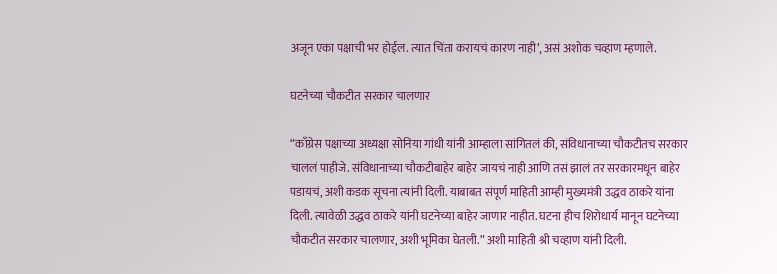अजून एका पक्षाची भर होईल. त्यात चिंता करायचं कारण नाही’, असं अशोक चव्हाण म्हणाले.

घटनेच्या चौकटीत सरकार चालणार

“काँग्रेस पक्षाच्या अध्यक्षा सोनिया गांधी यांनी आम्हाला सांगितलं की, संविधानाच्या चौकटीतच सरकार चाललं पाहीजे. संविधानाच्या चौकटीबाहेर बाहेर जायचं नाही आणि तसं झालं तर सरकारमधून बाहेर पडायचं, अशी कडक सूचना त्यांनी दिली. याबाबत संपूर्ण माहिती आम्ही मुख्यमंत्री उद्धव ठाकरे यांना दिली. त्यावेळी उद्धव ठाकरे यांनी घटनेच्या बाहेर जाणार नाहीत. घटना हीच शिरोधार्य मानून घटनेच्या चौकटीत सरकार चालणार, अशी भूमिका घेतली.” अशी माहिती श्री चव्हाण यांनी दिली.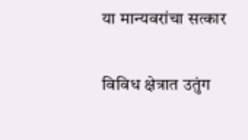या मान्यवरांचा सत्कार

विविध क्षेत्रात उतुंग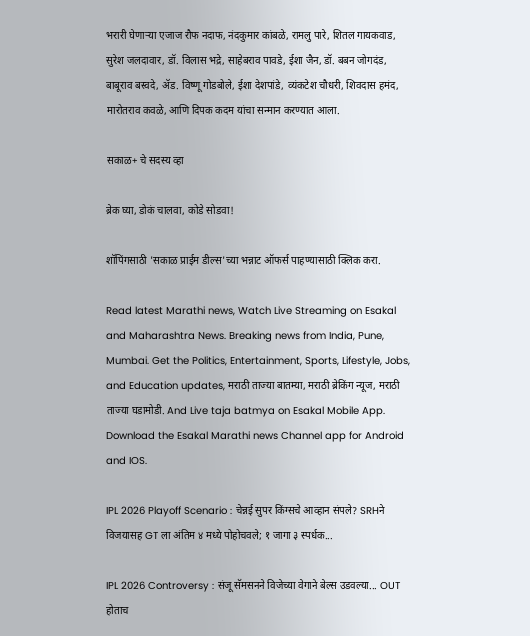भरारी घेणाऱ्या एजाज रौफ नदाफ, नंदकुमार कांबळे, रामलु पारे, शितल गायकवाड, सुरेश जलदावार, डॉ. विलास भद्रे, साहेबराव पावडे, ईशा जैन, डॉ. बबन जोगदंड, बाबूराव बस्वदे, ॲड. विष्णू गोडबोले, ईशा देशपांडे, व्यंकटेश चौधरी, शिवदास हमंद, मारोतराव कवळे, आणि दिपक कदम यांचा सन्मान करण्यात आला.

सकाळ+ चे सदस्य व्हा

ब्रेक घ्या, डोकं चालवा, कोडे सोडवा!

शॉपिंगसाठी 'सकाळ प्राईम डील्स'च्या भन्नाट ऑफर्स पाहण्यासाठी क्लिक करा.

Read latest Marathi news, Watch Live Streaming on Esakal and Maharashtra News. Breaking news from India, Pune, Mumbai. Get the Politics, Entertainment, Sports, Lifestyle, Jobs, and Education updates, मराठी ताज्या बातम्या, मराठी ब्रेकिंग न्यूज, मराठी ताज्या घडामोडी. And Live taja batmya on Esakal Mobile App. Download the Esakal Marathi news Channel app for Android and IOS.

IPL 2026 Playoff Scenario : चेन्नई सुपर किंग्सचे आव्हान संपले? SRHने विजयासह GT ला अंतिम ४ मध्ये पोहोचवले; १ जागा ३ स्पर्धक...

IPL 2026 Controversy : संजू सॅमसनने विजेच्या वेगाने बेल्स उडवल्या... OUT होताच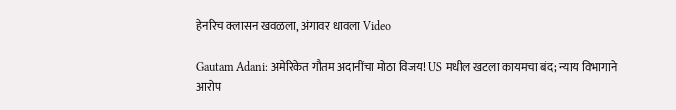हेनरिच क्लासन खवळला, अंगावर धावला Video

Gautam Adani: अमेरिकेत गौतम अदानींचा मोठा विजय! US मधील खटला कायमचा बंद; न्याय विभागाने आरोप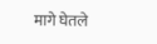मागे घेतले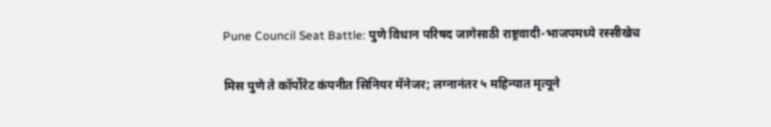Pune Council Seat Battle: पुणे विधान परिषद जागेसाठी राष्ट्रवादी-भाजपमध्ये रस्सीखेच

मिस पुणे ते कॉर्पोरेट कंपनीत सिनियर मॅनेजर; लग्नानंतर ५ महिन्यात मृत्यूने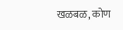खळबळ, कोण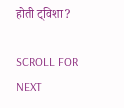होती ट्विशा?

SCROLL FOR NEXT